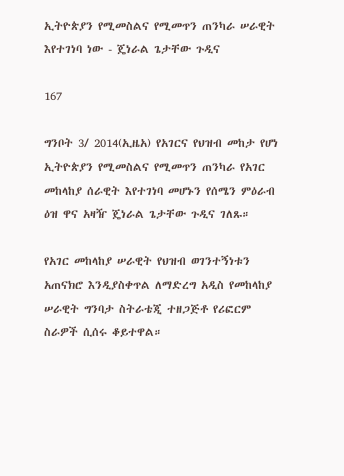ኢትዮጵያን የሚመስልና የሚመጥን ጠንካራ ሠራዊት እየተገነባ ነው - ጄነራል ጌታቸው ጉዲና

167

ግንቦት 3/ 2014(ኢዜአ) የአገርና የህዝብ መከታ የሆነ ኢትዮጵያን የሚመስልና የሚመጥን ጠንካራ የአገር መከላከያ ሰራዊት እየተገነባ መሆኑን የሰሜን ምዕራብ ዕዝ ዋና አዛዥ ጄነራል ጌታቸው ጉዲና ገለጹ።

የአገር መከላከያ ሠራዊት የህዝብ ወገንተኝነቱን አጠናክሮ እንዲያስቀጥል ለማድረግ አዲስ የመከላከያ ሠራዊት ግንባታ ስትራቴጂ ተዘጋጅቶ የሪፎርም ስራዎች ሲሰሩ ቆይተዋል።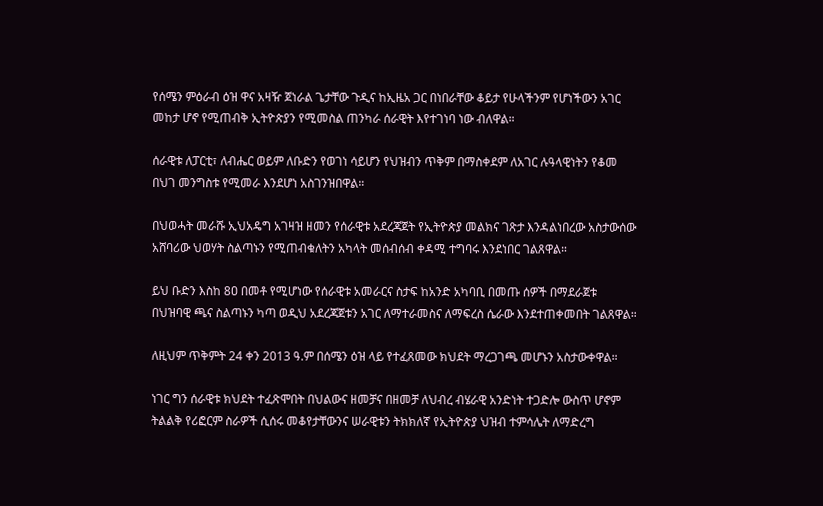የሰሜን ምዕራብ ዕዝ ዋና አዛዥ ጀነራል ጌታቸው ጉዲና ከኢዜአ ጋር በነበራቸው ቆይታ የሁላችንም የሆነችውን አገር መከታ ሆኖ የሚጠብቅ ኢትዮጵያን የሚመስል ጠንካራ ሰራዊት እየተገነባ ነው ብለዋል።

ሰራዊቱ ለፓርቲ፣ ለብሔር ወይም ለቡድን የወገነ ሳይሆን የህዝብን ጥቅም በማስቀደም ለአገር ሉዓላዊነትን የቆመ በህገ መንግስቱ የሚመራ እንደሆነ አስገንዝበዋል።

በህወሓት መራሹ ኢህአዴግ አገዛዝ ዘመን የሰራዊቱ አደረጃጀት የኢትዮጵያ መልክና ገጽታ እንዳልነበረው አስታውሰው አሸባሪው ህወሃት ስልጣኑን የሚጠብቁለትን አካላት መሰብሰብ ቀዳሚ ተግባሩ እንደነበር ገልጸዋል።

ይህ ቡድን እስከ 8ዐ በመቶ የሚሆነው የሰራዊቱ አመራርና ስታፍ ከአንድ አካባቢ በመጡ ሰዎች በማደራጀቱ በህዝባዊ ጫና ስልጣኑን ካጣ ወዲህ አደረጃጀቱን አገር ለማተራመስና ለማፍረስ ሴራው እንደተጠቀመበት ገልጸዋል።

ለዚህም ጥቅምት 24 ቀን 2013 ዓ.ም በሰሜን ዕዝ ላይ የተፈጸመው ክህደት ማረጋገጫ መሆኑን አስታውቀዋል።

ነገር ግን ሰራዊቱ ክህደት ተፈጽሞበት በህልውና ዘመቻና በዘመቻ ለህብረ ብሄራዊ አንድነት ተጋድሎ ውስጥ ሆኖም ትልልቅ የሪፎርም ስራዎች ሲሰሩ መቆየታቸውንና ሠራዊቱን ትክክለኛ የኢትዮጵያ ህዝብ ተምሳሌት ለማድረግ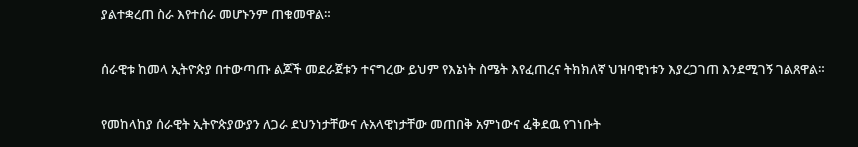ያልተቋረጠ ስራ እየተሰራ መሆኑንም ጠቁመዋል።

ሰራዊቱ ከመላ ኢትዮጵያ በተውጣጡ ልጆች መደራጀቱን ተናግረው ይህም የእኔነት ስሜት እየፈጠረና ትክክለኛ ህዝባዊነቱን እያረጋገጠ እንደሚገኝ ገልጸዋል።

የመከላከያ ሰራዊት ኢትዮጵያውያን ለጋራ ደህንነታቸውና ሉአላዊነታቸው መጠበቅ አምነውና ፈቅደዉ የገነቡት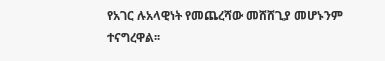የአገር ሉአላዊነት የመጨረሻው መሸሸጊያ መሆኑንም ተናግረዋል፡፡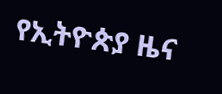የኢትዮጵያ ዜና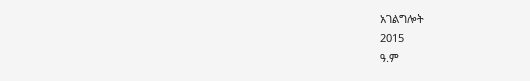አገልግሎት
2015
ዓ.ም